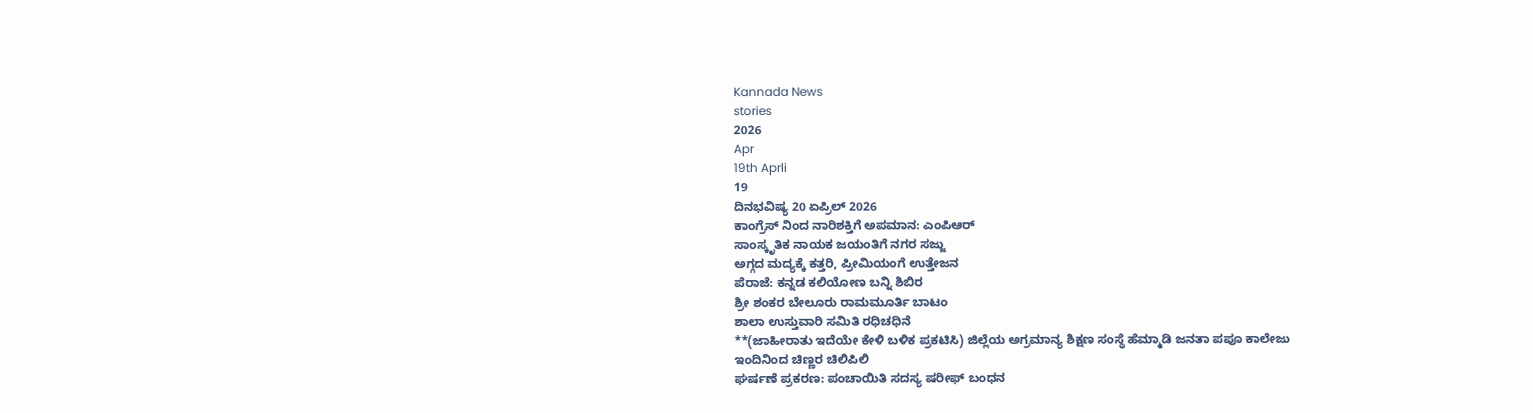Kannada News
stories
2026
Apr
19th Aprli
19
ದಿನಭವಿಷ್ಯ 20 ಏಪ್ರಿಲ್ 2026
ಕಾಂಗ್ರೆಸ್ ನಿಂದ ನಾರಿಶಕ್ತಿಗೆ ಅಪಮಾನ: ಎಂಪಿಆರ್
ಸಾಂಸ್ಕೃತಿಕ ನಾಯಕ ಜಯಂತಿಗೆ ನಗರ ಸಜ್ಜು
ಅಗ್ಗದ ಮದ್ಯಕ್ಕೆ ಕತ್ತರಿ, ಪ್ರೀಮಿಯಂಗೆ ಉತ್ತೇಜನ
ಪೆರಾಜೆ: ಕನ್ನಡ ಕಲಿಯೋಣ ಬನ್ನಿ ಶಿಬಿರ
ಶ್ರೀ ಶಂಕರ ಬೇಲೂರು ರಾಮಮೂರ್ತಿ ಬಾಟಂ
ಶಾಲಾ ಉಸ್ತುವಾರಿ ಸಮಿತಿ ರಧಿಚಧಿನೆ
**(ಜಾಹೀರಾತು ಇದೆಯೇ ಕೇಳಿ ಬಳಿಕ ಪ್ರಕಟಿಸಿ) ಜಿಲ್ಲೆಯ ಅಗ್ರಮಾನ್ಯ ಶಿಕ್ಷಣ ಸಂಸ್ಥೆ ಹೆಮ್ಮಾಡಿ ಜನತಾ ಪಪೂ ಕಾಲೇಜು
ಇಂದಿನಿಂದ ಚಿಣ್ಣರ ಚಿಲಿಪಿಲಿ
ಘರ್ಷಣೆ ಪ್ರಕರಣ: ಪಂಚಾಯಿತಿ ಸದಸ್ಯ ಷರೀಫ್ ಬಂಧನ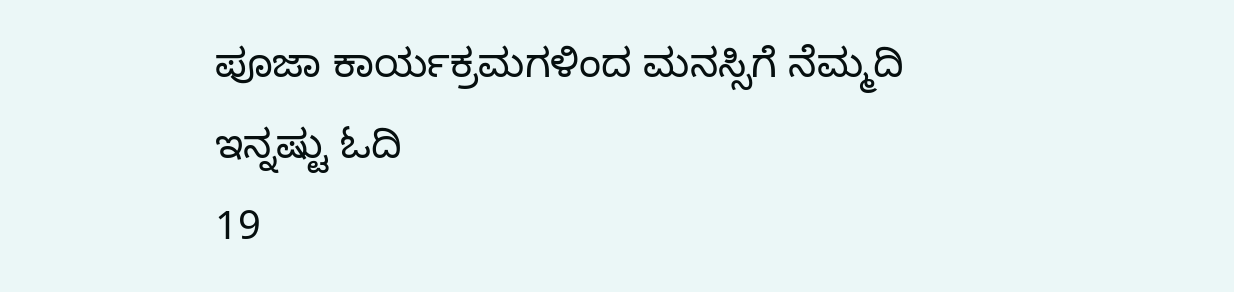ಪೂಜಾ ಕಾರ್ಯಕ್ರಮಗಳಿಂದ ಮನಸ್ಸಿಗೆ ನೆಮ್ಮದಿ
ಇನ್ನಷ್ಟು ಓದಿ
19